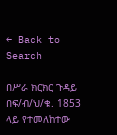← Back to Search

በሥራ ክርክር ጉዳይ በፍ/ብ/ህ/ቁ. 1853 ላይ የተመለከተው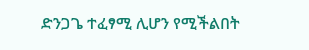ድንጋጌ ተፈፃሚ ሊሆን የሚችልበት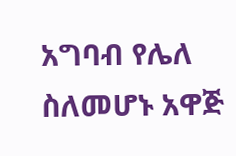አግባብ የሌለ ስለመሆኑ አዋጅ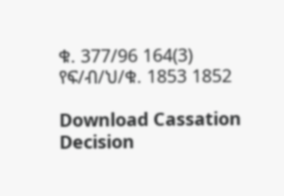ቁ. 377/96 164(3) የፍ/ብ/ህ/ቁ. 1853 1852

Download Cassation Decision